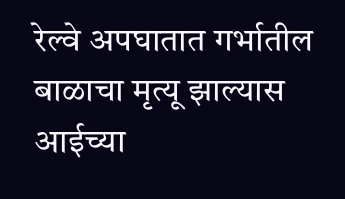रेल्वे अपघातात गर्भातील बाळाचा मृत्यू झाल्यास आईच्या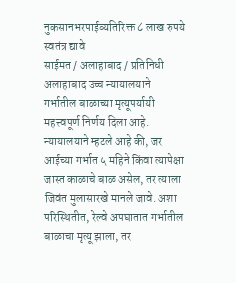नुकसानभरपाईव्यतिरिक्त ८ लाख रुपये स्वतंत्र द्यावे
साईमत / अलाहाबाद / प्रतिनिधी
अलाहाबाद उच्च न्यायालयाने गर्भातील बाळाच्या मृत्यूपर्यायी महत्त्वपूर्ण निर्णय दिला आहे. न्यायालयाने म्हटले आहे की, जर आईच्या गर्भात ५ महिने किंवा त्यापेक्षा जास्त काळाचे बाळ असेल, तर त्याला जिवंत मुलासारखे मानले जावे. अशा परिस्थितीत, रेल्वे अपघातात गर्भातील बाळाचा मृत्यू झाला, तर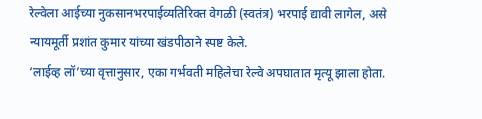रेल्वेला आईच्या नुकसानभरपाईव्यतिरिक्त वेगळी (स्वतंत्र) भरपाई द्यावी लागेल, असे न्यायमूर्ती प्रशांत कुमार यांच्या खंडपीठाने स्पष्ट केले.
‘लाईव्ह लॉ’च्या वृत्तानुसार, एका गर्भवती महिलेचा रेल्वे अपघातात मृत्यू झाला होता.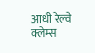आधी रेल्वे क्लेम्स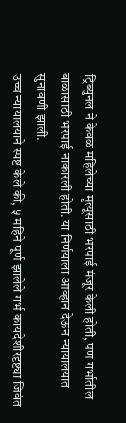ट्रिब्युनल ने केवळ महिलेच्या मृत्यूसाठी भरपाई मंजूर केली होती, पण गर्भातील बाळासाठी भरपाई नाकारली होती. या निर्णयाला आव्हान देऊन न्यायालयात सुनावणी झाली.
उच्च न्यायालयाने स्पष्ट केले की, ५ महिने पूर्ण झालेले गर्भ कायदेशीरदृष्ट्या जिवंत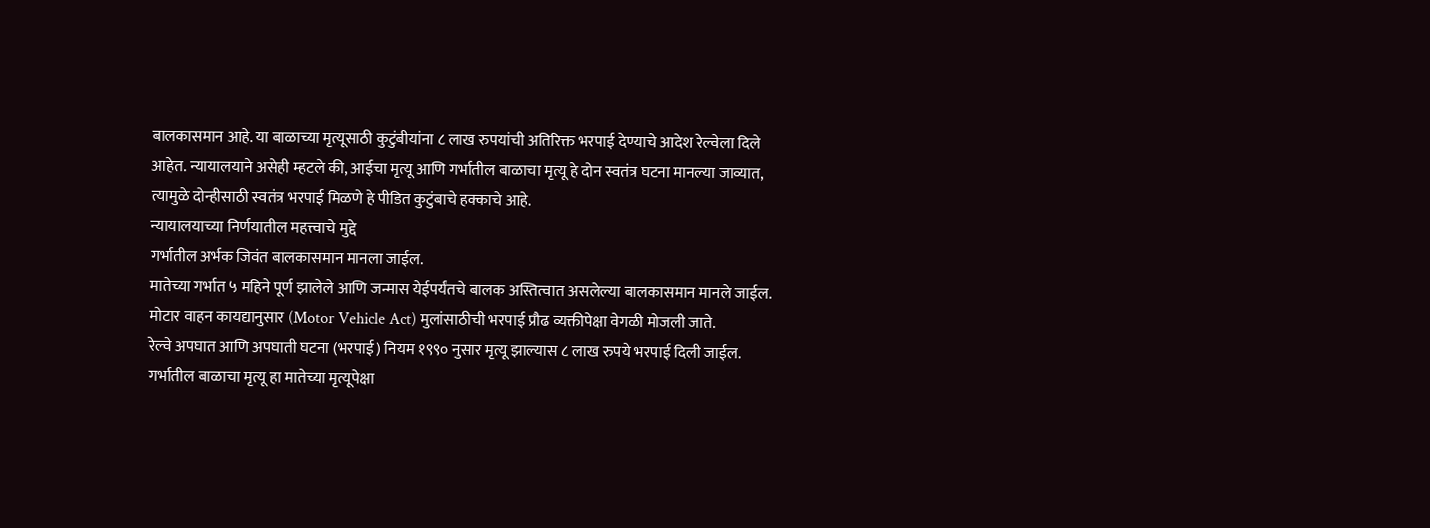बालकासमान आहे. या बाळाच्या मृत्यूसाठी कुटुंबीयांना ८ लाख रुपयांची अतिरिक्त भरपाई देण्याचे आदेश रेल्वेला दिले आहेत. न्यायालयाने असेही म्हटले की, आईचा मृत्यू आणि गर्भातील बाळाचा मृत्यू हे दोन स्वतंत्र घटना मानल्या जाव्यात, त्यामुळे दोन्हीसाठी स्वतंत्र भरपाई मिळणे हे पीडित कुटुंबाचे हक्काचे आहे.
न्यायालयाच्या निर्णयातील महत्त्वाचे मुद्दे
गर्भातील अर्भक जिवंत बालकासमान मानला जाईल.
मातेच्या गर्भात ५ महिने पूर्ण झालेले आणि जन्मास येईपर्यंतचे बालक अस्तित्वात असलेल्या बालकासमान मानले जाईल.
मोटार वाहन कायद्यानुसार (Motor Vehicle Act) मुलांसाठीची भरपाई प्रौढ व्यक्तीपेक्षा वेगळी मोजली जाते.
रेल्वे अपघात आणि अपघाती घटना (भरपाई) नियम १९९० नुसार मृत्यू झाल्यास ८ लाख रुपये भरपाई दिली जाईल.
गर्भातील बाळाचा मृत्यू हा मातेच्या मृत्यूपेक्षा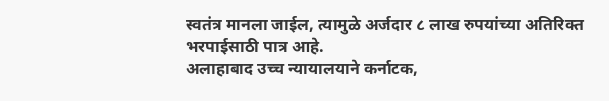स्वतंत्र मानला जाईल, त्यामुळे अर्जदार ८ लाख रुपयांच्या अतिरिक्त भरपाईसाठी पात्र आहे.
अलाहाबाद उच्च न्यायालयाने कर्नाटक,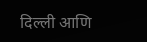दिल्ली आणि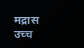मद्रास उच्च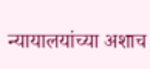न्यायालयांच्या अशाच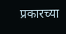प्रकारच्या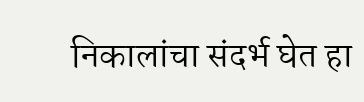निकालांचा संदर्भ घेत हा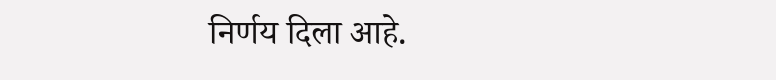निर्णय दिला आहे.